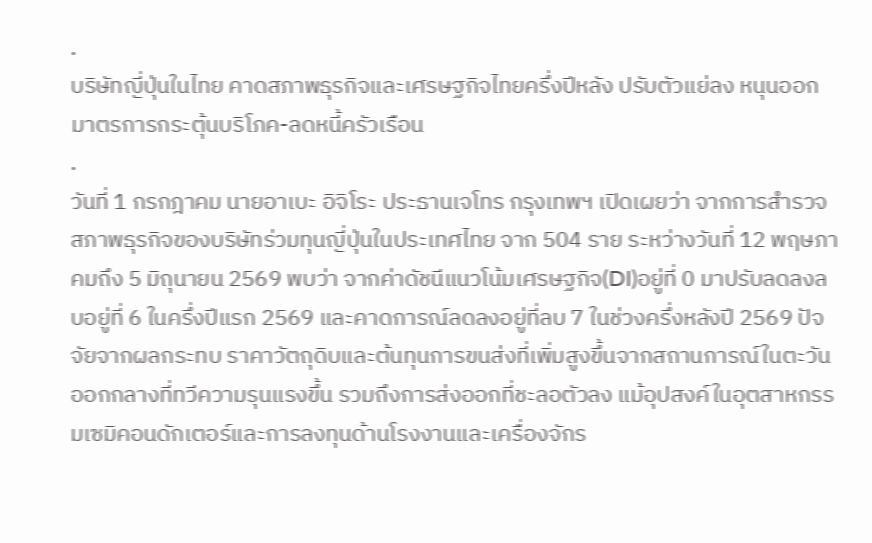.
บริษัทญี่ปุ่นในไทย คาดสภาพธุรกิจและเศรษฐกิจไทยครึ่งปีหลัง ปรับตัวแย่ลง หนุนออกมาตรการกระตุ้นบริโภค-ลดหนี้ครัวเรือน
.
วันที่ 1 กรกฎาคม นายอาเบะ อิจิโระ ประธานเจโทร กรุงเทพฯ เปิดเผยว่า จากการสำรวจสภาพธุรกิจของบริษัทร่วมทุนญี่ปุ่นในประเทศไทย จาก 504 ราย ระหว่างวันที่ 12 พฤษภาคมถึง 5 มิถุนายน 2569 พบว่า จากค่าดัชนีแนวโน้มเศรษฐกิจ(DI)อยู่ที่ 0 มาปรับลดลงลบอยู่ที่ 6 ในครึ่งปีแรก 2569 และคาดการณ์ลดลงอยู่ที่ลบ 7 ในช่วงครึ่งหลังปี 2569 ปัจจัยจากผลกระทบ ราคาวัตถุดิบและต้นทุนการขนส่งที่เพิ่มสูงขึ้นจากสถานการณ์ในตะวันออกกลางที่ทวีความรุนแรงขึ้น รวมถึงการส่งออกที่ชะลอตัวลง แม้อุปสงค์ในอุตสาหกรรมเซมิคอนดักเตอร์และการลงทุนด้านโรงงานและเครื่องจักร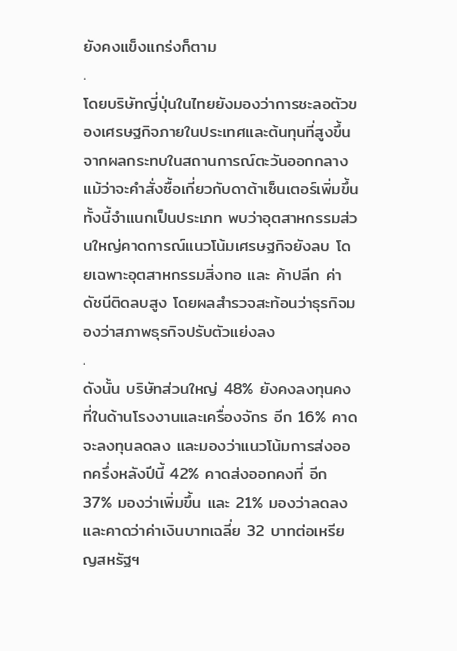ยังคงแข็งแกร่งก็ตาม
.
โดยบริษัทญี่ปุ่นในไทยยังมองว่าการชะลอตัวของเศรษฐกิจภายในประเทศและต้นทุนที่สูงขึ้นจากผลกระทบในสถานการณ์ตะวันออกกลาง แม้ว่าจะคำสั่งซื้อเกี่ยวกับดาต้าเซ็นเตอร์เพิ่มขึ้น ทั้งนี้จำแนกเป็นประเภท พบว่าอุตสาหกรรมส่วนใหญ่คาดการณ์แนวโน้มเศรษฐกิจยังลบ โดยเฉพาะอุตสาหกรรมสิ่งทอ และ ค้าปลีก ค่าดัชนีติดลบสูง โดยผลสำรวจสะท้อนว่าธุรกิจมองว่าสภาพธุรกิจปรับตัวแย่งลง
.
ดังนั้น บริษัทส่วนใหญ่ 48% ยังคงลงทุนคงที่ในด้านโรงงานและเครื่องจักร อีก 16% คาดจะลงทุนลดลง และมองว่าแนวโน้มการส่งออกครึ่งหลังปีนี้ 42% คาดส่งออกคงที่ อีก 37% มองว่าเพิ่มขึ้น และ 21% มองว่าลดลง และคาดว่าค่าเงินบาทเฉลี่ย 32 บาทต่อเหรียญสหรัฐฯ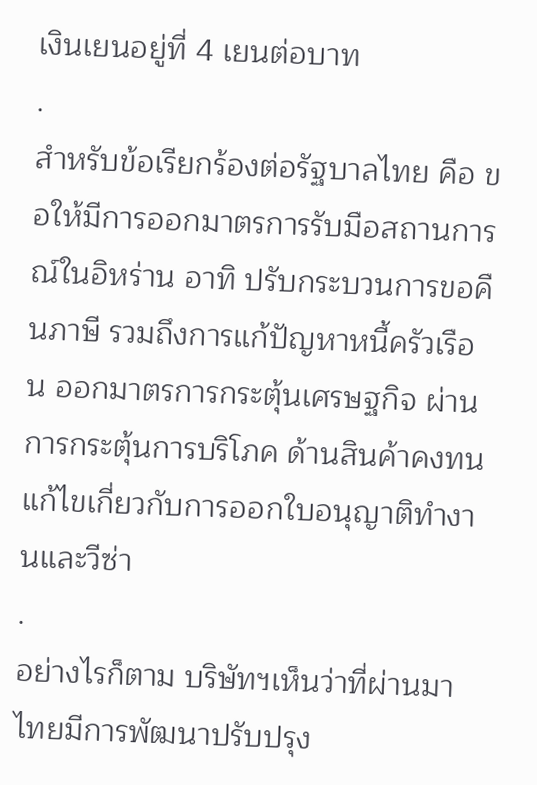เงินเยนอยู่ที่ 4 เยนต่อบาท
.
สำหรับข้อเรียกร้องต่อรัฐบาลไทย คือ ขอให้มีการออกมาตรการรับมือสถานการณ์ในอิหร่าน อาทิ ปรับกระบวนการขอคืนภาษี รวมถึงการแก้ปัญหาหนี้ครัวเรือน ออกมาตรการกระตุ้นเศรษฐกิจ ผ่านการกระตุ้นการบริโภค ด้านสินค้าคงทน แก้ไขเกี่ยวกับการออกใบอนุญาติทำงานและวีซ่า
.
อย่างไรก็ตาม บริษัทฯเห็นว่าที่ผ่านมาไทยมีการพัฒนาปรับปรุง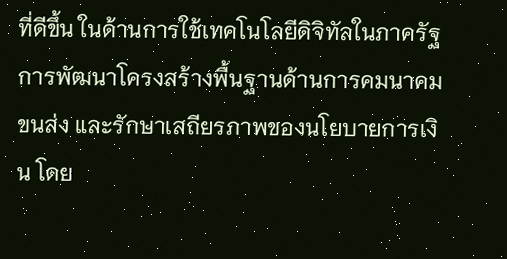ที่ดีขึ้น ในด้านการใช้เทคโนโลยีดิจิทัลในภาครัฐ การพัฒนาโครงสร้างพื้นฐานด้านการคมนาคมขนส่ง และรักษาเสถียรภาพของนโยบายการเงิน โดย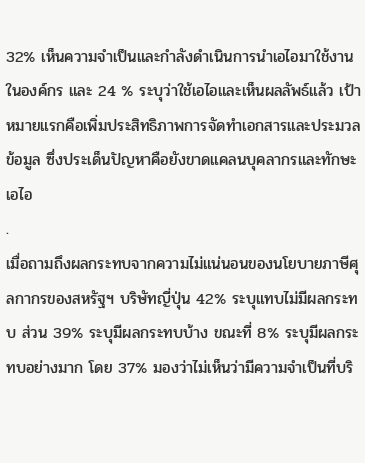32% เห็นความจำเป็นและกำลังดำเนินการนำเอไอมาใช้งานในองค์กร และ 24 % ระบุว่าใช้เอไอและเห็นผลลัพธ์แล้ว เป้าหมายแรกคือเพิ่มประสิทธิภาพการจัดทำเอกสารและประมวลข้อมูล ซึ่งประเด็นปัญหาคือยังขาดแคลนบุคลากรและทักษะเอไอ
.
เมื่อถามถึงผลกระทบจากความไม่แน่นอนของนโยบายภาษีศุลกากรของสหรัฐฯ บริษัทญี่ปุ่น 42% ระบุแทบไม่มีผลกระทบ ส่วน 39% ระบุมีผลกระทบบ้าง ขณะที่ 8% ระบุมีผลกระทบอย่างมาก โดย 37% มองว่าไม่เห็นว่ามีความจำเป็นที่บริ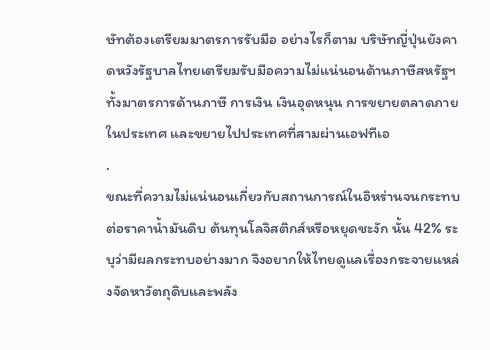ษัทต้องเตรียมมาตรการรับมือ อย่างไรก็ตาม บริษัทญี่ปุ่นยังคาดหวังรัฐบาลไทยเตรียมรับมือความไม่แน่นอนด้านภาษีสหรัฐฯ ทั้งมาตรการด้านภาษี การเงิน เงินอุดหนุน การขยายตลาดภายในประเทศ และขยายไปประเทศที่สามผ่านเอฟทีเอ
.
ขณะที่ความไม่แน่นอนเกี่ยวกับสถานการณ์ในอิหร่านจนกระทบต่อราคาน้ำมันดิบ ต้นทุนโลจิสติกส์หรือหยุดชะงัก นั้น 42% ระบุว่ามีผลกระทบอย่างมาก จึงอยากให้ไทยดูแลเรื่องกระจายแหล่งจัดหาวัตถุดิบและพลัง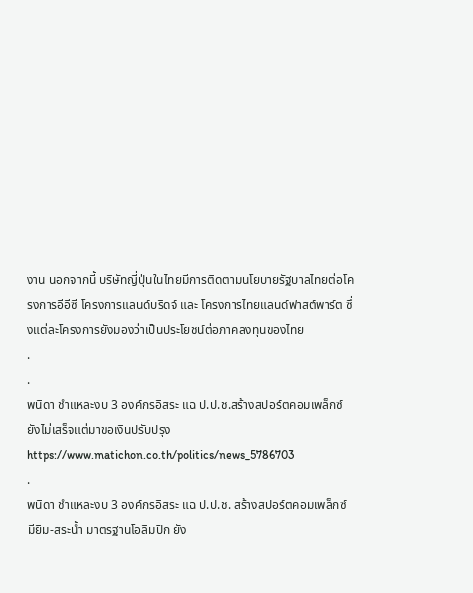งาน นอกจากนี้ บริษัทญี่ปุ่นในไทยมีการติดตามนโยบายรัฐบาลไทยต่อโครงการอีอีซี โครงการแลนด์บริดจ์ และ โครงการไทยแลนด์ฟาสต์พาร์ต ซึ่งแต่ละโครงการยังมองว่าเป็นประโยชน์ต่อภาคลงทุนของไทย
.
.
พนิดา ชำแหละงบ 3 องค์กรอิสระ แฉ ป.ป.ช.สร้างสปอร์ตคอมเพล็กซ์ยังไม่เสร็จแต่มาขอเงินปรับปรุง
https://www.matichon.co.th/politics/news_5786703
.
พนิดา ชำแหละงบ 3 องค์กรอิสระ แฉ ป.ป.ช. สร้างสปอร์ตคอมเพล็กซ์ มียิม-สระนํ้า มาตรฐานโอลิมปิก ยัง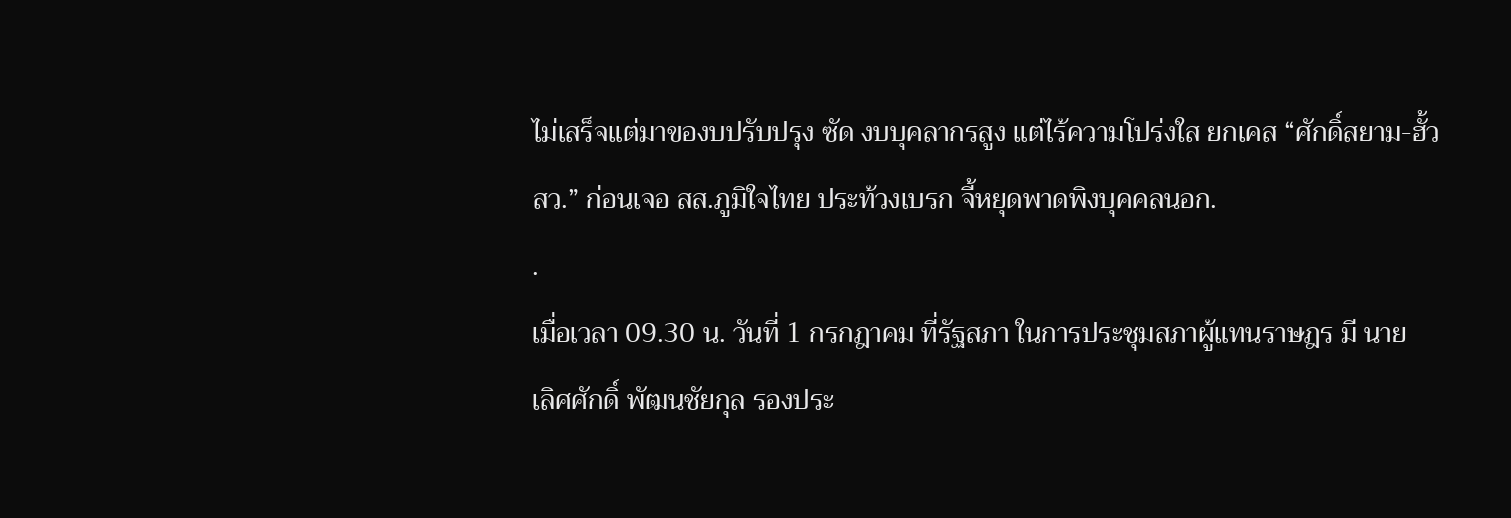ไม่เสร็จแต่มาของบปรับปรุง ซัด งบบุคลากรสูง แต่ไร้ความโปร่งใส ยกเคส “ศักดิ์สยาม-ฮั้ว สว.” ก่อนเจอ สส.ภูมิใจไทย ประท้วงเบรก จี้หยุดพาดพิงบุคคลนอก.
.
เมื่อเวลา 09.30 น. วันที่ 1 กรกฎาคม ที่รัฐสภา ในการประชุมสภาผู้แทนราษฎร มี นาย
เลิศศักดิ์ พัฒนชัยกุล รองประ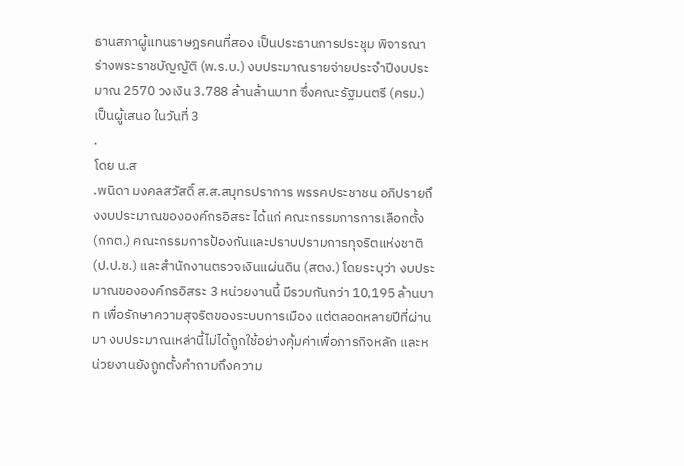ธานสภาผู้แทนราษฎรคนที่สอง เป็นประธานการประชุม พิจารณาร่างพระราชบัญญัติ (พ.ร.บ.) งบประมาณรายจ่ายประจำปีงบประมาณ 2570 วงเงิน 3.788 ล้านล้านบาท ซึ่งคณะรัฐมนตรี (ครม.) เป็นผู้เสนอ ในวันที่ 3
.
โดย น.ส
.พนิดา มงคลสวัสดิ์ ส.ส.สมุทรปราการ พรรคประชาชน อภิปรายถึงงบประมาณขององค์กรอิสระ ได้แก่ คณะกรรมการการเลือกตั้ง (กกต.) คณะกรรมการป้องกันและปราบปรามการทุจริตแห่งชาติ (ป.ป.ช.) และสำนักงานตรวจเงินแผ่นดิน (สตง.) โดยระบุว่า งบประมาณขององค์กรอิสระ 3 หน่วยงานนี้ มีรวมกันกว่า 10,195 ล้านบาท เพื่อรักษาความสุจริตของระบบการเมือง แต่ตลอดหลายปีที่ผ่านมา งบประมาณเหล่านี้ไม่ได้ถูกใช้อย่างคุ้มค่าเพื่อภารกิจหลัก และหน่วยงานยังถูกตั้งคำถามถึงความ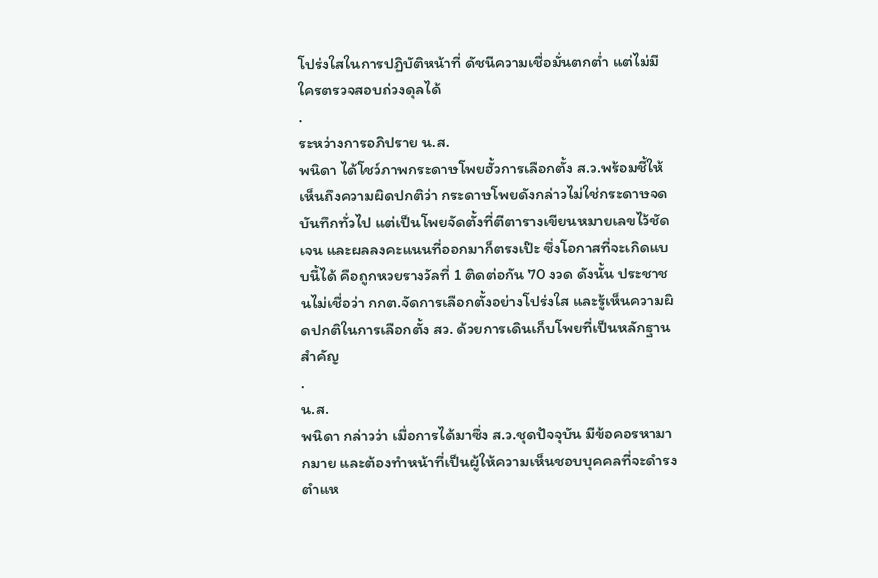โปร่งใสในการปฏิบัติหน้าที่ ดัชนีความเชื่อมั่นตกต่ำ แต่ไม่มีใครตรวจสอบถ่วงดุลได้
.
ระหว่างการอภิปราย น.ส.
พนิดา ได้โชว์ภาพกระดาษโพยฮั้วการเลือกตั้ง ส.ว.พร้อมชี้ให้เห็นถึงความผิดปกติว่า กระดาษโพยดังกล่าวไม่ใช่กระดาษจดบันทึกทั่วไป แต่เป็นโพยจัดตั้งที่ตีตารางเขียนหมายเลขไว้ชัดเจน และผลลงคะแนนที่ออกมาก็ตรงเป๊ะ ซึ่งโอกาสที่จะเกิดแบบนี้ได้ คือถูกหวยรางวัลที่ 1 ติดต่อกัน 70 งวด ดังนั้น ประชาชนไม่เชื่อว่า กกต.จัดการเลือกตั้งอย่างโปร่งใส และรู้เห็นความผิดปกติในการเลือกตั้ง สว. ด้วยการเดินเก็บโพยที่เป็นหลักฐานสำคัญ
.
น.ส.
พนิดา กล่าวว่า เมื่อการได้มาซึ่ง ส.ว.ชุดปัจจุบัน มีข้อคอรหามากมาย และต้องทำหน้าที่เป็นผู้ให้ความเห็นชอบบุคคลที่จะดำรงตำแห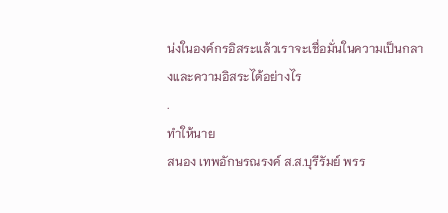น่งในองค์กรอิสระแล้วเราจะเชื่อมั่นในความเป็นกลางและความอิสระได้อย่างไร
.
ทำให้นาย
สนอง เทพอักษรณรงค์ ส.ส.บุรีรัมย์ พรร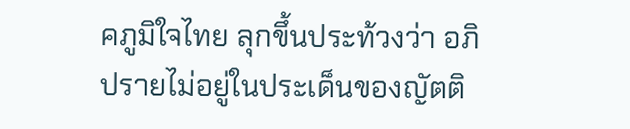คภูมิใจไทย ลุกขึ้นประท้วงว่า อภิปรายไม่อยู่ในประเด็นของญัตติ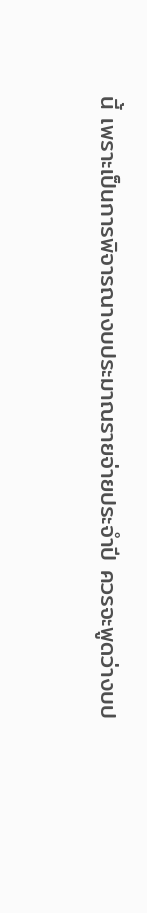นี้ เพราะเป็นการพิจารณางบประมาณรายจ่ายประจำปี ควรจะพูดว่างบป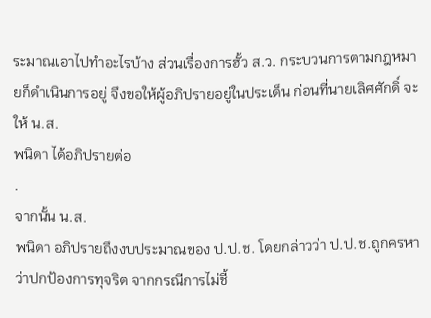ระมาณเอาไปทำอะไรบ้าง ส่วนเรื่องการฮั้ว ส.ว. กระบวนการตามกฎหมายก็ดำเนินการอยู่ จึงขอให้ผู้อภิปรายอยู่ในประเด็น ก่อนที่นายเลิศศักดิ์ จะให้ น.ส.
พนิดา ได้อภิปรายต่อ
.
จากนั้น น.ส.
พนิดา อภิปรายถึงงบประมาณของ ป.ป.ช. โดยกล่าวว่า ป.ป.ช.ถูกครหาว่าปกป้องการทุจริต จากกรณีการไม่ชี้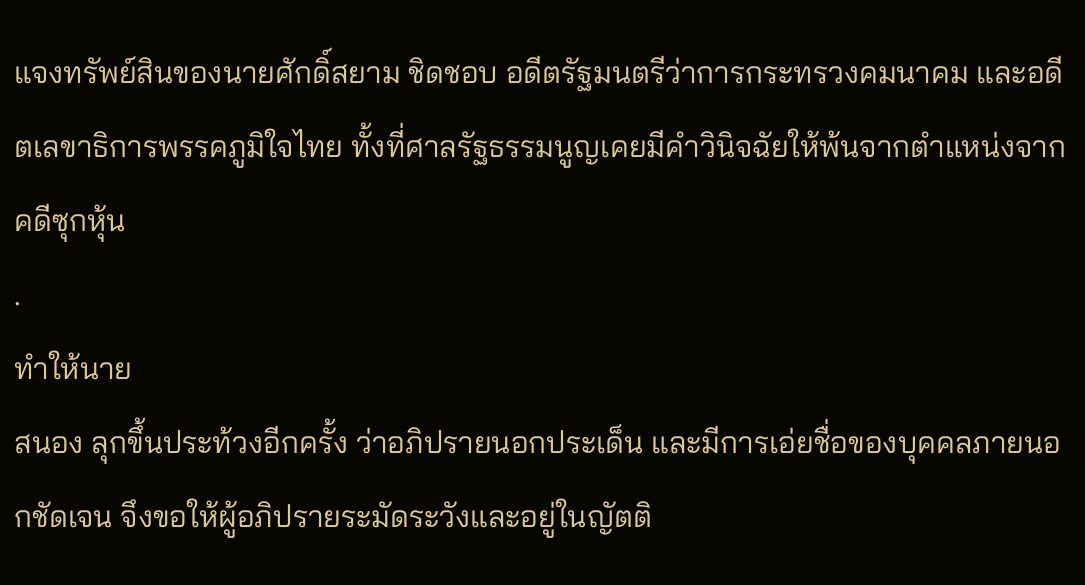แจงทรัพย์สินของนายศักดิ์สยาม ชิดชอบ อดีตรัฐมนตรีว่าการกระทรวงคมนาคม และอดีตเลขาธิการพรรคภูมิใจไทย ทั้งที่ศาลรัฐธรรมนูญเคยมีคำวินิจฉัยให้พ้นจากตำแหน่งจากคดีซุกหุ้น
.
ทำให้นาย
สนอง ลุกขึ้นประท้วงอีกครั้ง ว่าอภิปรายนอกประเด็น และมีการเอ่ยชื่อของบุคคลภายนอกชัดเจน จึงขอให้ผู้อภิปรายระมัดระวังและอยู่ในญัตติ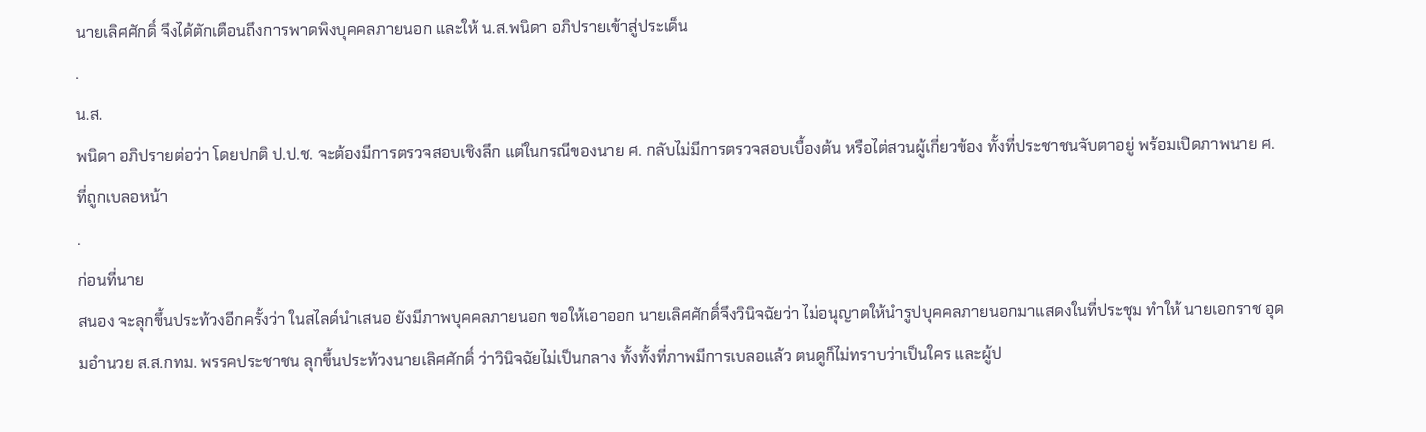นายเลิศศักดิ์ จึงได้ตักเตือนถึงการพาดพิงบุคคลภายนอก และให้ น.ส.พนิดา อภิปรายเข้าสู่ประเด็น
.
น.ส.
พนิดา อภิปรายต่อว่า โดยปกติ ป.ป.ช. จะต้องมีการตรวจสอบเชิงลึก แต่ในกรณีของนาย ศ. กลับไม่มีการตรวจสอบเบื้องต้น หรือไต่สวนผู้เกี่ยวข้อง ทั้งที่ประชาชนจับตาอยู่ พร้อมเปิดภาพนาย ศ. ที่ถูกเบลอหน้า
.
ก่อนที่นาย
สนอง จะลุกขึ้นประท้วงอีกครั้งว่า ในสไลด์นำเสนอ ยังมีภาพบุคคลภายนอก ขอให้เอาออก นายเลิศศักดิ์จึงวินิจฉัยว่า ไม่อนุญาตให้นำรูปบุคคลภายนอกมาแสดงในที่ประชุม ทำให้ นายเอกราช อุดมอำนวย ส.ส.กทม. พรรคประชาชน ลุกขึ้นประท้วงนายเลิศศักดิ์ ว่าวินิจฉัยไม่เป็นกลาง ทั้งทั้งที่ภาพมีการเบลอแล้ว ตนดูก็ไม่ทราบว่าเป็นใคร และผู้ป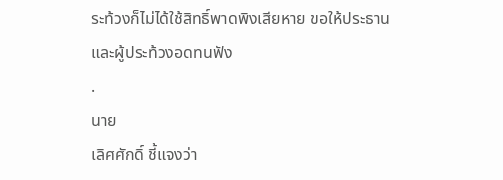ระท้วงก็ไม่ได้ใช้สิทธิ์พาดพิงเสียหาย ขอให้ประธานและผู้ประท้วงอดทนฟัง
.
นาย
เลิศศักดิ์ ชี้แจงว่า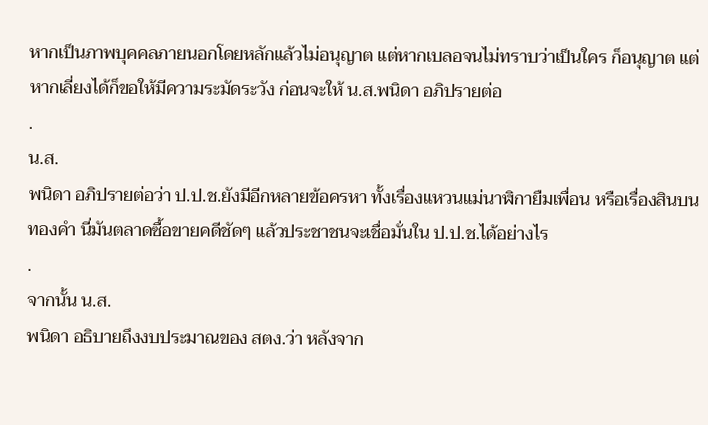หากเป็นภาพบุคคลภายนอกโดยหลักแล้วไม่อนุญาต แต่หากเบลอจนไม่ทราบว่าเป็นใคร ก็อนุญาต แต่หากเลี่ยงได้ก็ขอให้มีความระมัดระวัง ก่อนจะให้ น.ส.พนิดา อภิปรายต่อ
.
น.ส.
พนิดา อภิปรายต่อว่า ป.ป.ช.ยังมีอีกหลายข้อครหา ทั้งเรื่องแหวนแม่นาฬิกายืมเพื่อน หรือเรื่องสินบนทองคำ นี่มันตลาดซื้อขายคดีชัดๆ แล้วประชาชนจะเชื่อมั่นใน ป.ป.ช.ได้อย่างไร
.
จากนั้น น.ส.
พนิดา อธิบายถึงงบประมาณของ สตง.ว่า หลังจาก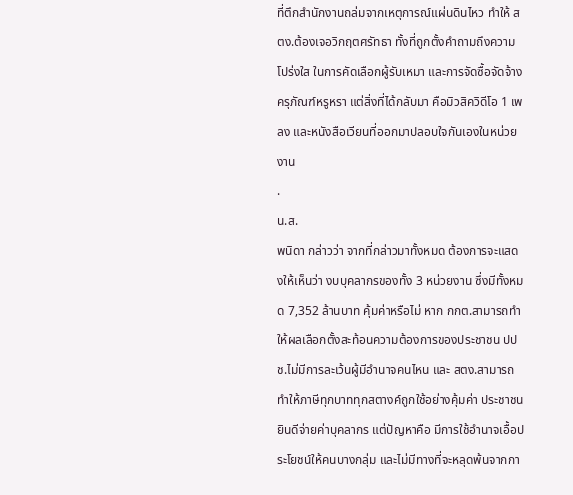ที่ตึกสำนักงานถล่มจากเหตุการณ์แผ่นดินไหว ทำให้ สตง.ต้องเจอวิกฤตศรัทธา ทั้งที่ถูกตั้งคำถามถึงความโปร่งใส ในการคัดเลือกผู้รับเหมา และการจัดซื้อจัดจ้างครุภัณฑ์หรูหรา แต่สิ่งที่ได้กลับมา คือมิวสิควิดีโอ 1 เพลง และหนังสือเวียนที่ออกมาปลอบใจกันเองในหน่วยงาน
.
น.ส.
พนิดา กล่าวว่า จากที่กล่าวมาทั้งหมด ต้องการจะแสดงให้เห็นว่า งบบุคลากรของทั้ง 3 หน่วยงาน ซึ่งมีทั้งหมด 7,352 ล้านบาท คุ้มค่าหรือไม่ หาก กกต.สามารถทำให้ผลเลือกตั้งสะท้อนความต้องการของประชาชน ปปช.ไม่มีการละเว้นผู้มีอำนาจคนไหน และ สตง.สามารถทำให้ภาษีทุกบาททุกสตางค์ถูกใช้อย่างคุ้มค่า ประชาชนยินดีจ่ายค่าบุคลากร แต่ปัญหาคือ มีการใช้อำนาจเอื้อประโยชน์ให้คนบางกลุ่ม และไม่มีทางที่จะหลุดพ้นจากกา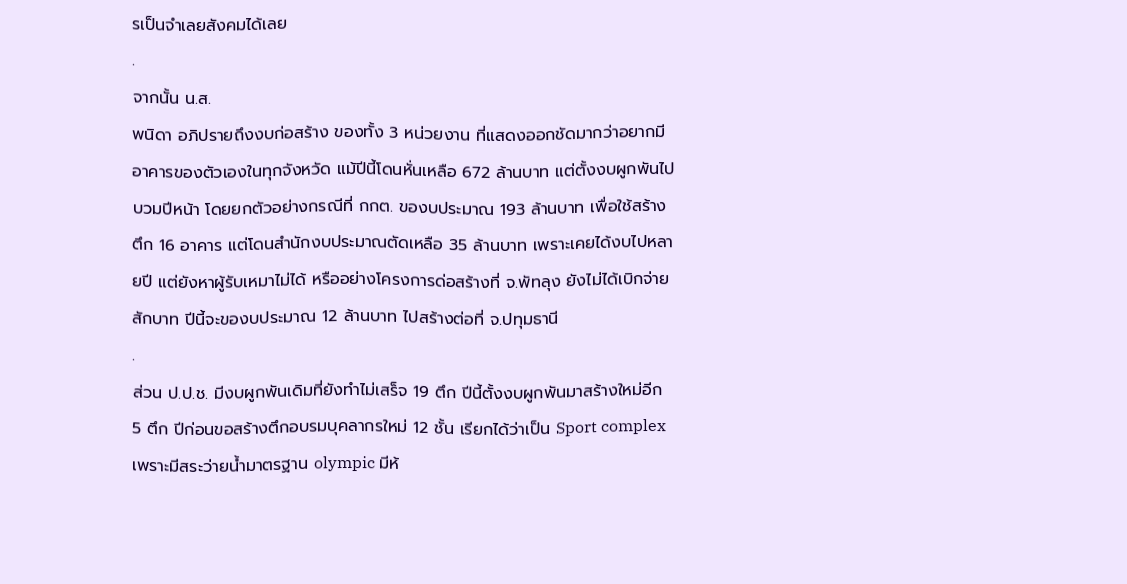รเป็นจำเลยสังคมได้เลย
.
จากนั้น น.ส.
พนิดา อภิปรายถึงงบก่อสร้าง ของทั้ง 3 หน่วยงาน ที่แสดงออกชัดมากว่าอยากมีอาคารของตัวเองในทุกจังหวัด แม้ปีนี้โดนหั่นเหลือ 672 ล้านบาท แต่ตั้งงบผูกพันไปบวมปีหน้า โดยยกตัวอย่างกรณีที่ กกต. ของบประมาณ 193 ล้านบาท เพื่อใช้สร้างตึก 16 อาคาร แต่โดนสำนักงบประมาณตัดเหลือ 35 ล้านบาท เพราะเคยได้งบไปหลายปี แต่ยังหาผู้รับเหมาไม่ได้ หรืออย่างโครงการด่อสร้างที่ จ.พัทลุง ยังไม่ได้เบิกจ่ายสักบาท ปีนี้จะของบประมาณ 12 ล้านบาท ไปสร้างต่อที่ จ.ปทุมธานี
.
ส่วน ป.ป.ช. มีงบผูกพันเดิมที่ยังทำไม่เสร็จ 19 ตึก ปีนี้ตั้งงบผูกพันมาสร้างใหม่อีก 5 ตึก ปีก่อนขอสร้างตึกอบรมบุคลากรใหม่ 12 ชั้น เรียกได้ว่าเป็น Sport complex เพราะมีสระว่ายน้ำมาตรฐาน olympic มีห้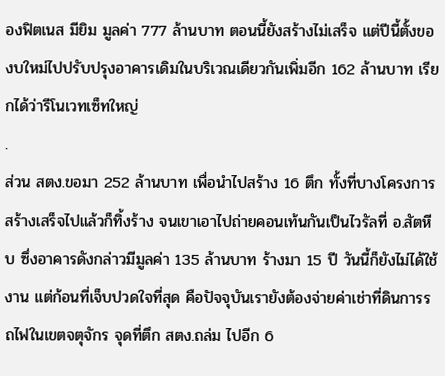องฟิตเนส มียิม มูลค่า 777 ล้านบาท ตอนนี้ยังสร้างไม่เสร็จ แต่ปีนี้ตั้งของบใหม่ไปปรับปรุงอาคารเดิมในบริเวณเดียวกันเพิ่มอีก 162 ล้านบาท เรียกได้ว่ารีโนเวทเซ็ทใหญ่
.
ส่วน สตง.ขอมา 252 ล้านบาท เพื่อนำไปสร้าง 16 ตึก ทั้งที่บางโครงการสร้างเสร็จไปแล้วก็ทิ้งร้าง จนเขาเอาไปถ่ายคอนเท้นกันเป็นไวรัลที่ อ.สัตหีบ ซึ่งอาคารดังกล่าวมีมูลค่า 135 ล้านบาท ร้างมา 15 ปี วันนี้ก็ยังไม่ได้ใช้งาน แต่ก้อนที่เจ็บปวดใจที่สุด คือปัจจุบันเรายังต้องจ่ายค่าเช่าที่ดินการรถไฟในเขตจตุจักร จุดที่ตึก สตง.ถล่ม ไปอีก 6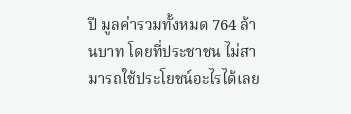ปี มูลค่ารวมทั้งหมด 764 ล้านบาท โดยที่ประชาชน ไม่สามารถใช้ประโยชน์อะไรได้เลย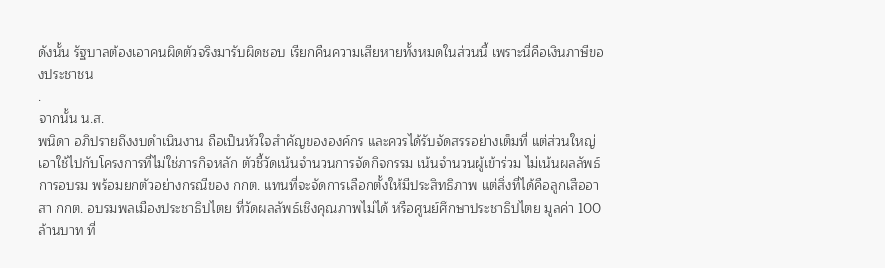ดังนั้น รัฐบาลต้องเอาคนผิดตัวจริงมารับผิดชอบ เรียกคืนความเสียหายทั้งหมดในส่วนนี้ เพราะนี่คือเงินภาษีของประชาชน
.
จากนั้น น.ส.
พนิดา อภิปรายถึงงบดำเนินงาน ถือเป็นหัวใจสำคัญขององค์กร และควรได้รับจัดสรรอย่างเต็มที่ แต่ส่วนใหญ่เอาใช้ไปกับโครงการที่ไม่ใช่ภารกิจหลัก ตัวชี้วัดเน้นจำนวนการจัดกิจกรรม เน้นจำนวนผู้เข้าร่วม ไม่เน้นผลลัพธ์การอบรม พร้อมยกตัวอย่างกรณีของ กกต. แทนที่จะจัดการเลือกตั้งให้มีประสิทธิภาพ แต่สิ่งที่ได้คือลูกเสืออาสา กกต. อบรมพลเมืองประชาธิปไตย ที่วัดผลลัพธ์เชิงคุณภาพไม่ได้ หรือศูนย์ศึกษาประชาธิปไตย มูลค่า 100 ล้านบาท ที่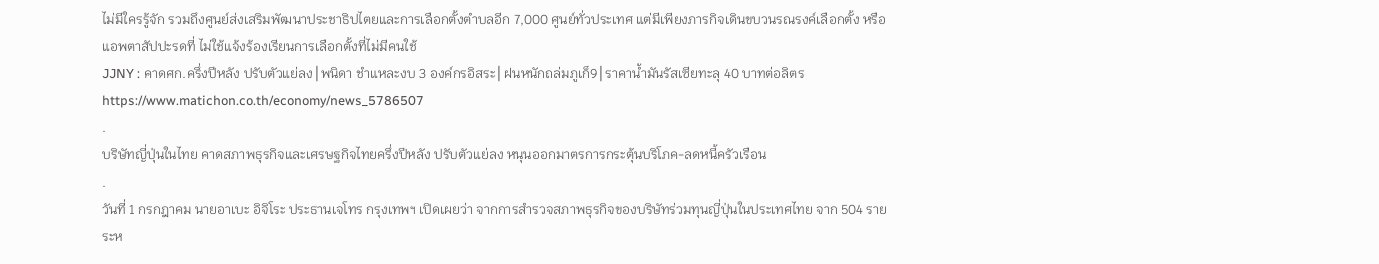ไม่มีใครรู้จัก รวมถึงศูนย์ส่งเสริมพัฒนาประชาธิปไตยและการเลือกตั้งตำบลอีก 7,000 ศูนย์ทั่วประเทศ แต่มีเพียงภารกิจเดินขบวนรณรงค์เลือกตั้ง หรือแอพตาสัปปะรดที่ ไม่ใช้แจ้งร้องเรียนการเลือกตั้งที่ไม่มีคนใช้
JJNY : คาดศก.ครึ่งปีหลัง ปรับตัวแย่ลง│พนิดา ชำแหละงบ 3 องค์กรอิสระ│ฝนหนักถล่มภูเก็9│ราคาน้ำมันรัสเซียทะลุ 40 บาทต่อลิตร
https://www.matichon.co.th/economy/news_5786507
.
บริษัทญี่ปุ่นในไทย คาดสภาพธุรกิจและเศรษฐกิจไทยครึ่งปีหลัง ปรับตัวแย่ลง หนุนออกมาตรการกระตุ้นบริโภค-ลดหนี้ครัวเรือน
.
วันที่ 1 กรกฎาคม นายอาเบะ อิจิโระ ประธานเจโทร กรุงเทพฯ เปิดเผยว่า จากการสำรวจสภาพธุรกิจของบริษัทร่วมทุนญี่ปุ่นในประเทศไทย จาก 504 ราย ระห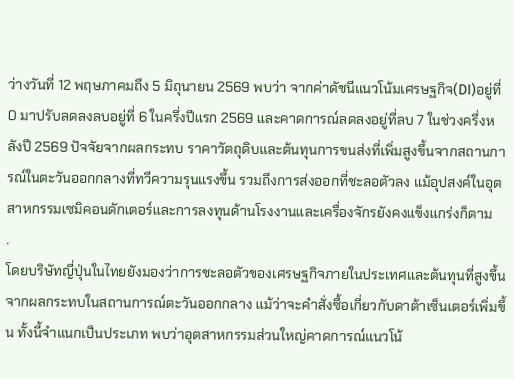ว่างวันที่ 12 พฤษภาคมถึง 5 มิถุนายน 2569 พบว่า จากค่าดัชนีแนวโน้มเศรษฐกิจ(DI)อยู่ที่ 0 มาปรับลดลงลบอยู่ที่ 6 ในครึ่งปีแรก 2569 และคาดการณ์ลดลงอยู่ที่ลบ 7 ในช่วงครึ่งหลังปี 2569 ปัจจัยจากผลกระทบ ราคาวัตถุดิบและต้นทุนการขนส่งที่เพิ่มสูงขึ้นจากสถานการณ์ในตะวันออกกลางที่ทวีความรุนแรงขึ้น รวมถึงการส่งออกที่ชะลอตัวลง แม้อุปสงค์ในอุตสาหกรรมเซมิคอนดักเตอร์และการลงทุนด้านโรงงานและเครื่องจักรยังคงแข็งแกร่งก็ตาม
.
โดยบริษัทญี่ปุ่นในไทยยังมองว่าการชะลอตัวของเศรษฐกิจภายในประเทศและต้นทุนที่สูงขึ้นจากผลกระทบในสถานการณ์ตะวันออกกลาง แม้ว่าจะคำสั่งซื้อเกี่ยวกับดาต้าเซ็นเตอร์เพิ่มขึ้น ทั้งนี้จำแนกเป็นประเภท พบว่าอุตสาหกรรมส่วนใหญ่คาดการณ์แนวโน้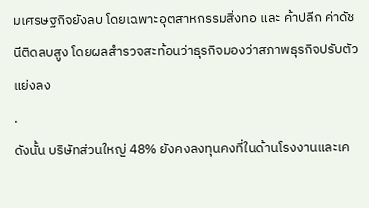มเศรษฐกิจยังลบ โดยเฉพาะอุตสาหกรรมสิ่งทอ และ ค้าปลีก ค่าดัชนีติดลบสูง โดยผลสำรวจสะท้อนว่าธุรกิจมองว่าสภาพธุรกิจปรับตัวแย่งลง
.
ดังนั้น บริษัทส่วนใหญ่ 48% ยังคงลงทุนคงที่ในด้านโรงงานและเค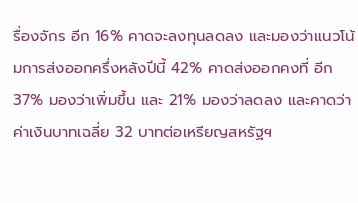รื่องจักร อีก 16% คาดจะลงทุนลดลง และมองว่าแนวโน้มการส่งออกครึ่งหลังปีนี้ 42% คาดส่งออกคงที่ อีก 37% มองว่าเพิ่มขึ้น และ 21% มองว่าลดลง และคาดว่าค่าเงินบาทเฉลี่ย 32 บาทต่อเหรียญสหรัฐฯ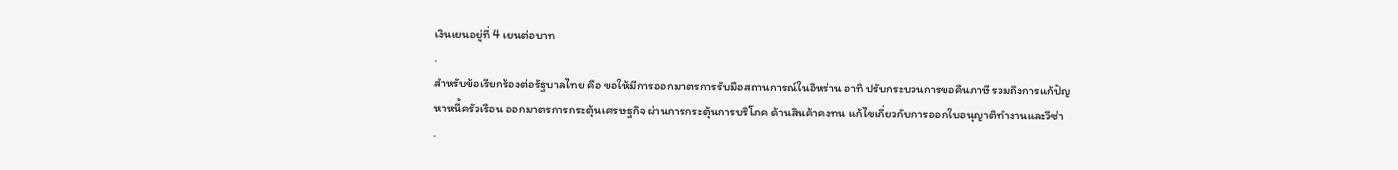เงินเยนอยู่ที่ 4 เยนต่อบาท
.
สำหรับข้อเรียกร้องต่อรัฐบาลไทย คือ ขอให้มีการออกมาตรการรับมือสถานการณ์ในอิหร่าน อาทิ ปรับกระบวนการขอคืนภาษี รวมถึงการแก้ปัญหาหนี้ครัวเรือน ออกมาตรการกระตุ้นเศรษฐกิจ ผ่านการกระตุ้นการบริโภค ด้านสินค้าคงทน แก้ไขเกี่ยวกับการออกใบอนุญาติทำงานและวีซ่า
.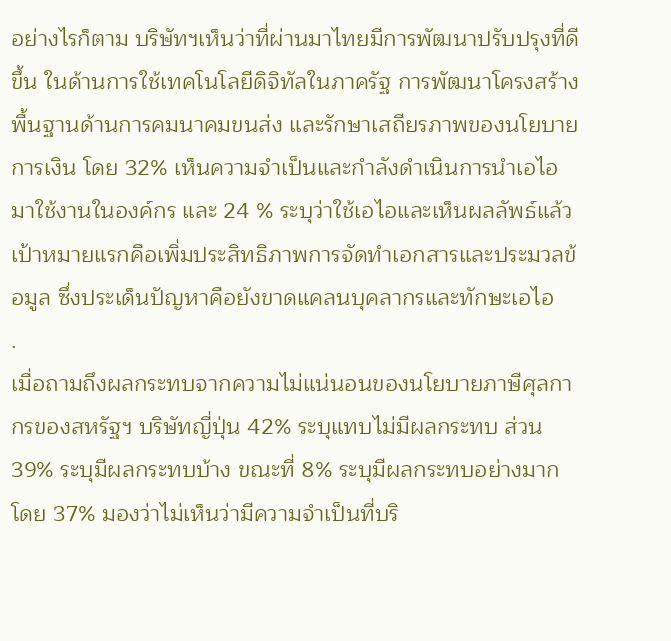อย่างไรก็ตาม บริษัทฯเห็นว่าที่ผ่านมาไทยมีการพัฒนาปรับปรุงที่ดีขึ้น ในด้านการใช้เทคโนโลยีดิจิทัลในภาครัฐ การพัฒนาโครงสร้างพื้นฐานด้านการคมนาคมขนส่ง และรักษาเสถียรภาพของนโยบายการเงิน โดย 32% เห็นความจำเป็นและกำลังดำเนินการนำเอไอมาใช้งานในองค์กร และ 24 % ระบุว่าใช้เอไอและเห็นผลลัพธ์แล้ว เป้าหมายแรกคือเพิ่มประสิทธิภาพการจัดทำเอกสารและประมวลข้อมูล ซึ่งประเด็นปัญหาคือยังขาดแคลนบุคลากรและทักษะเอไอ
.
เมื่อถามถึงผลกระทบจากความไม่แน่นอนของนโยบายภาษีศุลกากรของสหรัฐฯ บริษัทญี่ปุ่น 42% ระบุแทบไม่มีผลกระทบ ส่วน 39% ระบุมีผลกระทบบ้าง ขณะที่ 8% ระบุมีผลกระทบอย่างมาก โดย 37% มองว่าไม่เห็นว่ามีความจำเป็นที่บริ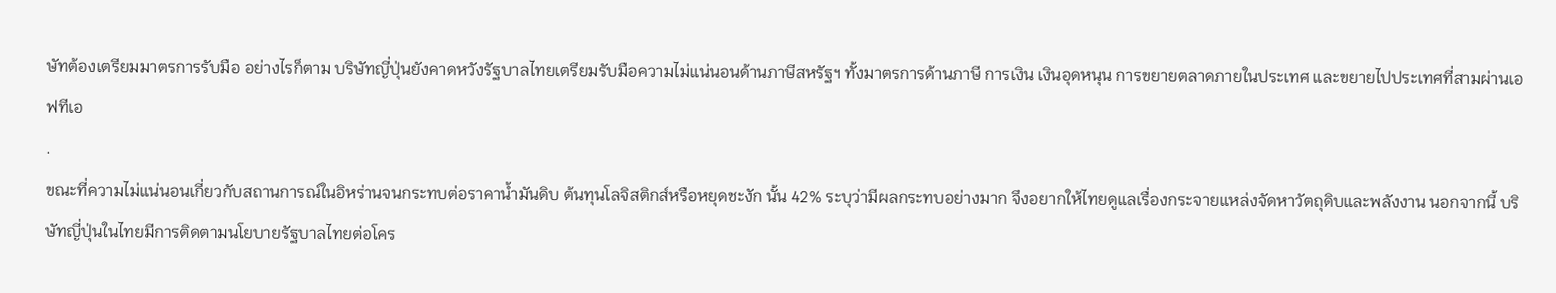ษัทต้องเตรียมมาตรการรับมือ อย่างไรก็ตาม บริษัทญี่ปุ่นยังคาดหวังรัฐบาลไทยเตรียมรับมือความไม่แน่นอนด้านภาษีสหรัฐฯ ทั้งมาตรการด้านภาษี การเงิน เงินอุดหนุน การขยายตลาดภายในประเทศ และขยายไปประเทศที่สามผ่านเอฟทีเอ
.
ขณะที่ความไม่แน่นอนเกี่ยวกับสถานการณ์ในอิหร่านจนกระทบต่อราคาน้ำมันดิบ ต้นทุนโลจิสติกส์หรือหยุดชะงัก นั้น 42% ระบุว่ามีผลกระทบอย่างมาก จึงอยากให้ไทยดูแลเรื่องกระจายแหล่งจัดหาวัตถุดิบและพลังงาน นอกจากนี้ บริษัทญี่ปุ่นในไทยมีการติดตามนโยบายรัฐบาลไทยต่อโคร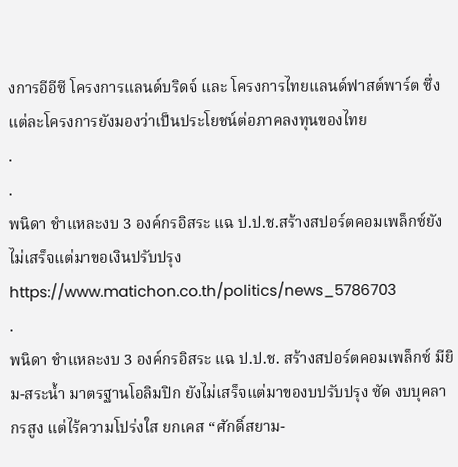งการอีอีซี โครงการแลนด์บริดจ์ และ โครงการไทยแลนด์ฟาสต์พาร์ต ซึ่งแต่ละโครงการยังมองว่าเป็นประโยชน์ต่อภาคลงทุนของไทย
.
.
พนิดา ชำแหละงบ 3 องค์กรอิสระ แฉ ป.ป.ช.สร้างสปอร์ตคอมเพล็กซ์ยังไม่เสร็จแต่มาขอเงินปรับปรุง
https://www.matichon.co.th/politics/news_5786703
.
พนิดา ชำแหละงบ 3 องค์กรอิสระ แฉ ป.ป.ช. สร้างสปอร์ตคอมเพล็กซ์ มียิม-สระนํ้า มาตรฐานโอลิมปิก ยังไม่เสร็จแต่มาของบปรับปรุง ซัด งบบุคลากรสูง แต่ไร้ความโปร่งใส ยกเคส “ศักดิ์สยาม-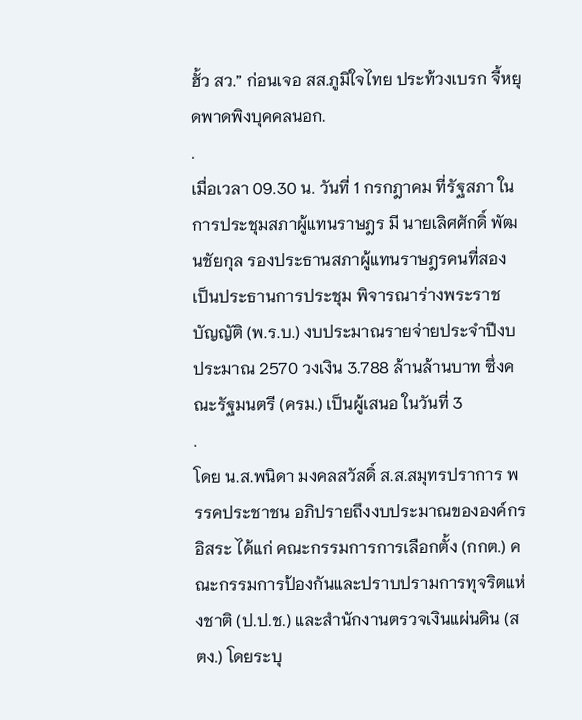ฮั้ว สว.” ก่อนเจอ สส.ภูมิใจไทย ประท้วงเบรก จี้หยุดพาดพิงบุคคลนอก.
.
เมื่อเวลา 09.30 น. วันที่ 1 กรกฎาคม ที่รัฐสภา ในการประชุมสภาผู้แทนราษฎร มี นายเลิศศักดิ์ พัฒนชัยกุล รองประธานสภาผู้แทนราษฎรคนที่สอง เป็นประธานการประชุม พิจารณาร่างพระราชบัญญัติ (พ.ร.บ.) งบประมาณรายจ่ายประจำปีงบประมาณ 2570 วงเงิน 3.788 ล้านล้านบาท ซึ่งคณะรัฐมนตรี (ครม.) เป็นผู้เสนอ ในวันที่ 3
.
โดย น.ส.พนิดา มงคลสวัสดิ์ ส.ส.สมุทรปราการ พรรคประชาชน อภิปรายถึงงบประมาณขององค์กรอิสระ ได้แก่ คณะกรรมการการเลือกตั้ง (กกต.) คณะกรรมการป้องกันและปราบปรามการทุจริตแห่งชาติ (ป.ป.ช.) และสำนักงานตรวจเงินแผ่นดิน (สตง.) โดยระบุ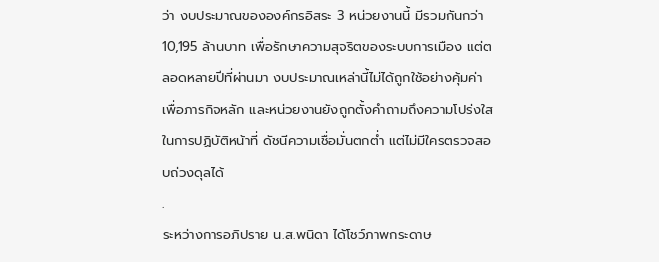ว่า งบประมาณขององค์กรอิสระ 3 หน่วยงานนี้ มีรวมกันกว่า 10,195 ล้านบาท เพื่อรักษาความสุจริตของระบบการเมือง แต่ตลอดหลายปีที่ผ่านมา งบประมาณเหล่านี้ไม่ได้ถูกใช้อย่างคุ้มค่าเพื่อภารกิจหลัก และหน่วยงานยังถูกตั้งคำถามถึงความโปร่งใสในการปฏิบัติหน้าที่ ดัชนีความเชื่อมั่นตกต่ำ แต่ไม่มีใครตรวจสอบถ่วงดุลได้
.
ระหว่างการอภิปราย น.ส.พนิดา ได้โชว์ภาพกระดาษ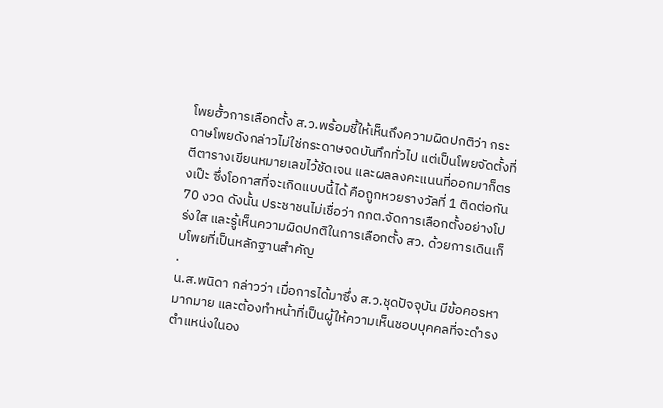โพยฮั้วการเลือกตั้ง ส.ว.พร้อมชี้ให้เห็นถึงความผิดปกติว่า กระดาษโพยดังกล่าวไม่ใช่กระดาษจดบันทึกทั่วไป แต่เป็นโพยจัดตั้งที่ตีตารางเขียนหมายเลขไว้ชัดเจน และผลลงคะแนนที่ออกมาก็ตรงเป๊ะ ซึ่งโอกาสที่จะเกิดแบบนี้ได้ คือถูกหวยรางวัลที่ 1 ติดต่อกัน 70 งวด ดังนั้น ประชาชนไม่เชื่อว่า กกต.จัดการเลือกตั้งอย่างโปร่งใส และรู้เห็นความผิดปกติในการเลือกตั้ง สว. ด้วยการเดินเก็บโพยที่เป็นหลักฐานสำคัญ
.
น.ส.พนิดา กล่าวว่า เมื่อการได้มาซึ่ง ส.ว.ชุดปัจจุบัน มีข้อคอรหามากมาย และต้องทำหน้าที่เป็นผู้ให้ความเห็นชอบบุคคลที่จะดำรงตำแหน่งในอง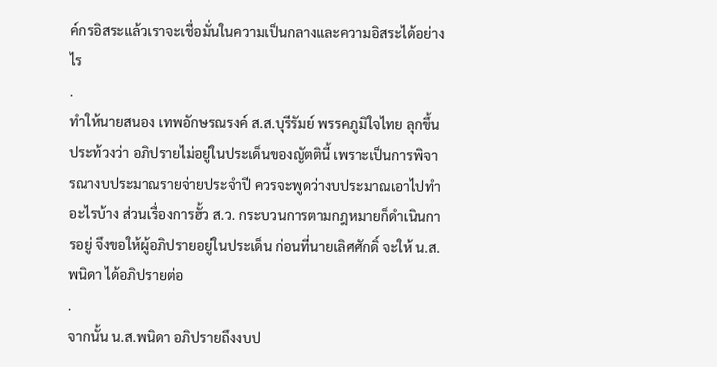ค์กรอิสระแล้วเราจะเชื่อมั่นในความเป็นกลางและความอิสระได้อย่างไร
.
ทำให้นายสนอง เทพอักษรณรงค์ ส.ส.บุรีรัมย์ พรรคภูมิใจไทย ลุกขึ้นประท้วงว่า อภิปรายไม่อยู่ในประเด็นของญัตตินี้ เพราะเป็นการพิจารณางบประมาณรายจ่ายประจำปี ควรจะพูดว่างบประมาณเอาไปทำอะไรบ้าง ส่วนเรื่องการฮั้ว ส.ว. กระบวนการตามกฎหมายก็ดำเนินการอยู่ จึงขอให้ผู้อภิปรายอยู่ในประเด็น ก่อนที่นายเลิศศักดิ์ จะให้ น.ส.พนิดา ได้อภิปรายต่อ
.
จากนั้น น.ส.พนิดา อภิปรายถึงงบป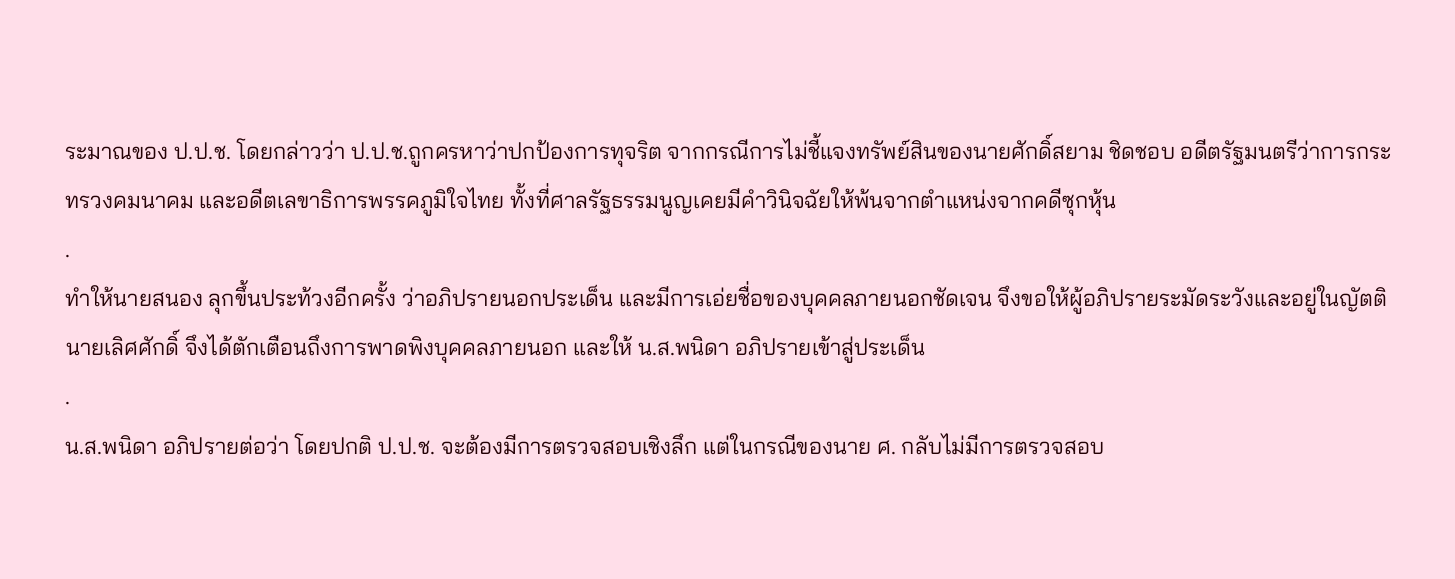ระมาณของ ป.ป.ช. โดยกล่าวว่า ป.ป.ช.ถูกครหาว่าปกป้องการทุจริต จากกรณีการไม่ชี้แจงทรัพย์สินของนายศักดิ์สยาม ชิดชอบ อดีตรัฐมนตรีว่าการกระทรวงคมนาคม และอดีตเลขาธิการพรรคภูมิใจไทย ทั้งที่ศาลรัฐธรรมนูญเคยมีคำวินิจฉัยให้พ้นจากตำแหน่งจากคดีซุกหุ้น
.
ทำให้นายสนอง ลุกขึ้นประท้วงอีกครั้ง ว่าอภิปรายนอกประเด็น และมีการเอ่ยชื่อของบุคคลภายนอกชัดเจน จึงขอให้ผู้อภิปรายระมัดระวังและอยู่ในญัตติ นายเลิศศักดิ์ จึงได้ตักเตือนถึงการพาดพิงบุคคลภายนอก และให้ น.ส.พนิดา อภิปรายเข้าสู่ประเด็น
.
น.ส.พนิดา อภิปรายต่อว่า โดยปกติ ป.ป.ช. จะต้องมีการตรวจสอบเชิงลึก แต่ในกรณีของนาย ศ. กลับไม่มีการตรวจสอบ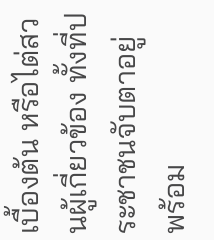เบื้องต้น หรือไต่สวนผู้เกี่ยวข้อง ทั้งที่ประชาชนจับตาอยู่ พร้อม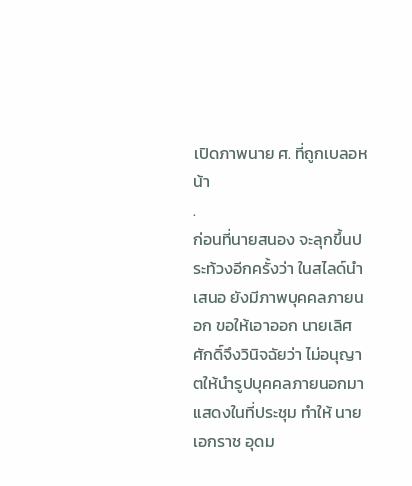เปิดภาพนาย ศ. ที่ถูกเบลอหน้า
.
ก่อนที่นายสนอง จะลุกขึ้นประท้วงอีกครั้งว่า ในสไลด์นำเสนอ ยังมีภาพบุคคลภายนอก ขอให้เอาออก นายเลิศศักดิ์จึงวินิจฉัยว่า ไม่อนุญาตให้นำรูปบุคคลภายนอกมาแสดงในที่ประชุม ทำให้ นายเอกราช อุดม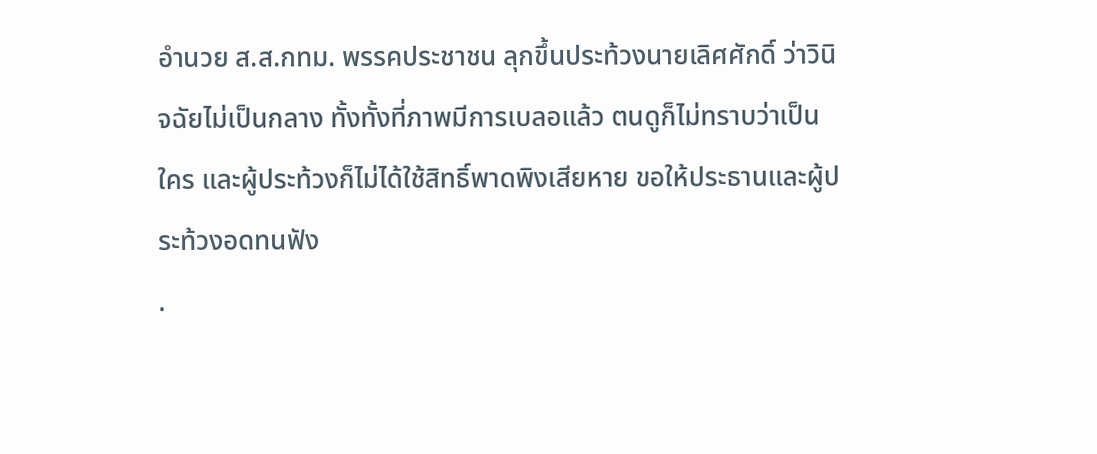อำนวย ส.ส.กทม. พรรคประชาชน ลุกขึ้นประท้วงนายเลิศศักดิ์ ว่าวินิจฉัยไม่เป็นกลาง ทั้งทั้งที่ภาพมีการเบลอแล้ว ตนดูก็ไม่ทราบว่าเป็นใคร และผู้ประท้วงก็ไม่ได้ใช้สิทธิ์พาดพิงเสียหาย ขอให้ประธานและผู้ประท้วงอดทนฟัง
.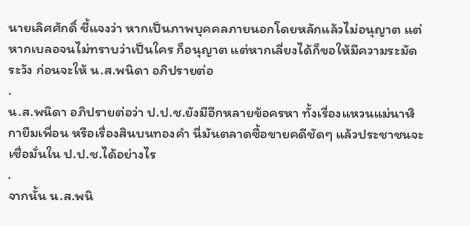นายเลิศศักดิ์ ชี้แจงว่า หากเป็นภาพบุคคลภายนอกโดยหลักแล้วไม่อนุญาต แต่หากเบลอจนไม่ทราบว่าเป็นใคร ก็อนุญาต แต่หากเลี่ยงได้ก็ขอให้มีความระมัดระวัง ก่อนจะให้ น.ส.พนิดา อภิปรายต่อ
.
น.ส.พนิดา อภิปรายต่อว่า ป.ป.ช.ยังมีอีกหลายข้อครหา ทั้งเรื่องแหวนแม่นาฬิกายืมเพื่อน หรือเรื่องสินบนทองคำ นี่มันตลาดซื้อขายคดีชัดๆ แล้วประชาชนจะเชื่อมั่นใน ป.ป.ช.ได้อย่างไร
.
จากนั้น น.ส.พนิ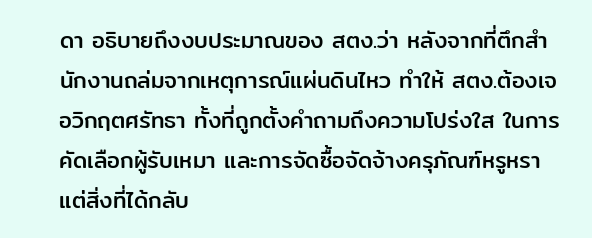ดา อธิบายถึงงบประมาณของ สตง.ว่า หลังจากที่ตึกสำนักงานถล่มจากเหตุการณ์แผ่นดินไหว ทำให้ สตง.ต้องเจอวิกฤตศรัทธา ทั้งที่ถูกตั้งคำถามถึงความโปร่งใส ในการคัดเลือกผู้รับเหมา และการจัดซื้อจัดจ้างครุภัณฑ์หรูหรา แต่สิ่งที่ได้กลับ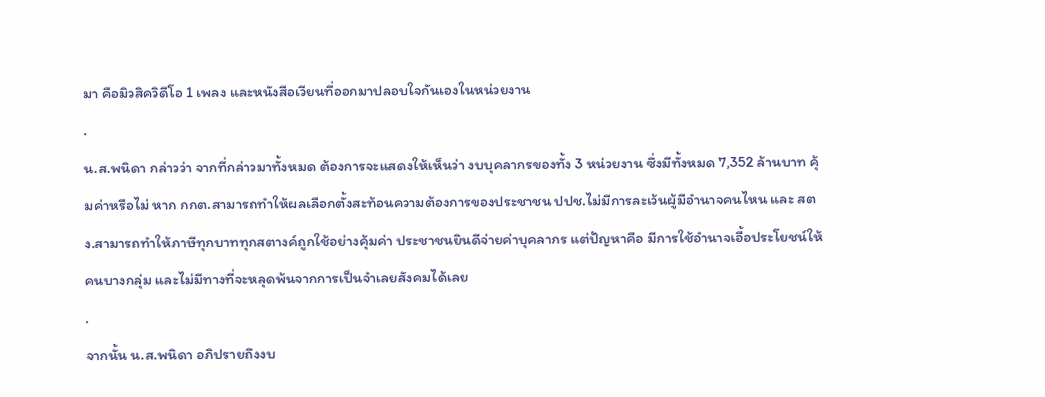มา คือมิวสิควิดีโอ 1 เพลง และหนังสือเวียนที่ออกมาปลอบใจกันเองในหน่วยงาน
.
น.ส.พนิดา กล่าวว่า จากที่กล่าวมาทั้งหมด ต้องการจะแสดงให้เห็นว่า งบบุคลากรของทั้ง 3 หน่วยงาน ซึ่งมีทั้งหมด 7,352 ล้านบาท คุ้มค่าหรือไม่ หาก กกต.สามารถทำให้ผลเลือกตั้งสะท้อนความต้องการของประชาชน ปปช.ไม่มีการละเว้นผู้มีอำนาจคนไหน และ สตง.สามารถทำให้ภาษีทุกบาททุกสตางค์ถูกใช้อย่างคุ้มค่า ประชาชนยินดีจ่ายค่าบุคลากร แต่ปัญหาคือ มีการใช้อำนาจเอื้อประโยชน์ให้คนบางกลุ่ม และไม่มีทางที่จะหลุดพ้นจากการเป็นจำเลยสังคมได้เลย
.
จากนั้น น.ส.พนิดา อภิปรายถึงงบ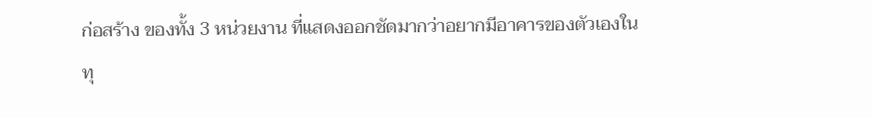ก่อสร้าง ของทั้ง 3 หน่วยงาน ที่แสดงออกชัดมากว่าอยากมีอาคารของตัวเองในทุ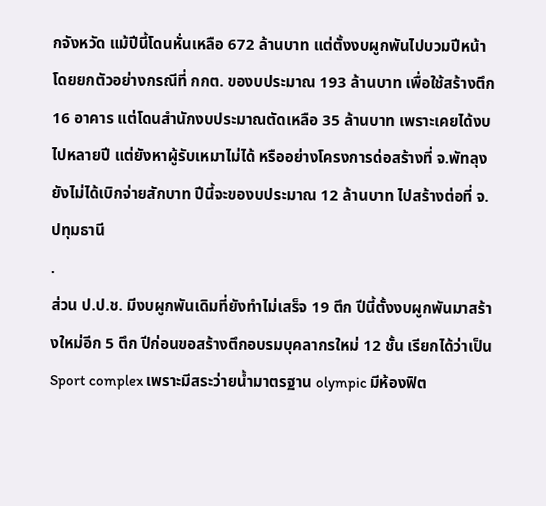กจังหวัด แม้ปีนี้โดนหั่นเหลือ 672 ล้านบาท แต่ตั้งงบผูกพันไปบวมปีหน้า โดยยกตัวอย่างกรณีที่ กกต. ของบประมาณ 193 ล้านบาท เพื่อใช้สร้างตึก 16 อาคาร แต่โดนสำนักงบประมาณตัดเหลือ 35 ล้านบาท เพราะเคยได้งบไปหลายปี แต่ยังหาผู้รับเหมาไม่ได้ หรืออย่างโครงการด่อสร้างที่ จ.พัทลุง ยังไม่ได้เบิกจ่ายสักบาท ปีนี้จะของบประมาณ 12 ล้านบาท ไปสร้างต่อที่ จ.ปทุมธานี
.
ส่วน ป.ป.ช. มีงบผูกพันเดิมที่ยังทำไม่เสร็จ 19 ตึก ปีนี้ตั้งงบผูกพันมาสร้างใหม่อีก 5 ตึก ปีก่อนขอสร้างตึกอบรมบุคลากรใหม่ 12 ชั้น เรียกได้ว่าเป็น Sport complex เพราะมีสระว่ายน้ำมาตรฐาน olympic มีห้องฟิต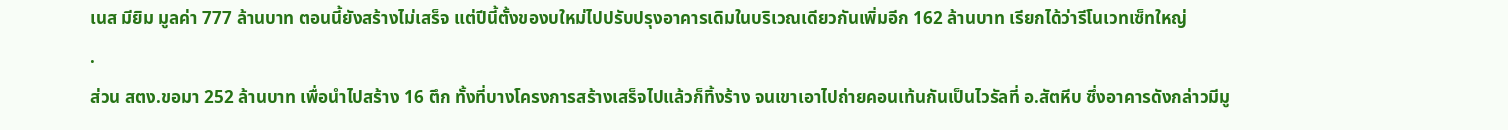เนส มียิม มูลค่า 777 ล้านบาท ตอนนี้ยังสร้างไม่เสร็จ แต่ปีนี้ตั้งของบใหม่ไปปรับปรุงอาคารเดิมในบริเวณเดียวกันเพิ่มอีก 162 ล้านบาท เรียกได้ว่ารีโนเวทเซ็ทใหญ่
.
ส่วน สตง.ขอมา 252 ล้านบาท เพื่อนำไปสร้าง 16 ตึก ทั้งที่บางโครงการสร้างเสร็จไปแล้วก็ทิ้งร้าง จนเขาเอาไปถ่ายคอนเท้นกันเป็นไวรัลที่ อ.สัตหีบ ซึ่งอาคารดังกล่าวมีมู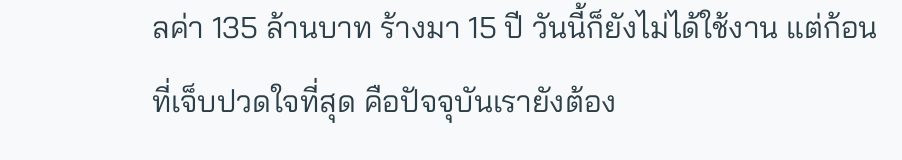ลค่า 135 ล้านบาท ร้างมา 15 ปี วันนี้ก็ยังไม่ได้ใช้งาน แต่ก้อนที่เจ็บปวดใจที่สุด คือปัจจุบันเรายังต้อง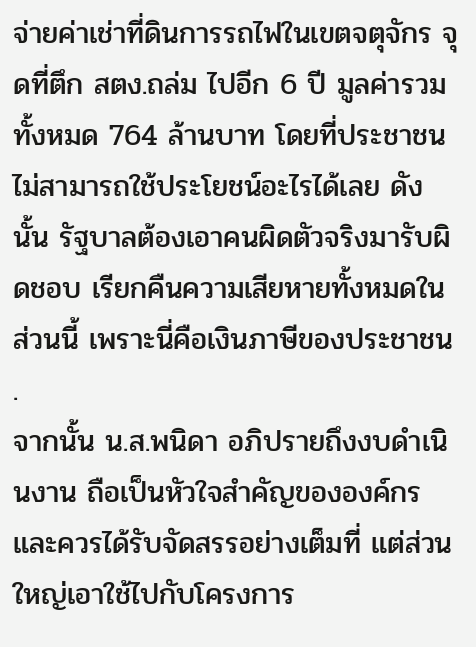จ่ายค่าเช่าที่ดินการรถไฟในเขตจตุจักร จุดที่ตึก สตง.ถล่ม ไปอีก 6 ปี มูลค่ารวมทั้งหมด 764 ล้านบาท โดยที่ประชาชน ไม่สามารถใช้ประโยชน์อะไรได้เลย ดังนั้น รัฐบาลต้องเอาคนผิดตัวจริงมารับผิดชอบ เรียกคืนความเสียหายทั้งหมดในส่วนนี้ เพราะนี่คือเงินภาษีของประชาชน
.
จากนั้น น.ส.พนิดา อภิปรายถึงงบดำเนินงาน ถือเป็นหัวใจสำคัญขององค์กร และควรได้รับจัดสรรอย่างเต็มที่ แต่ส่วนใหญ่เอาใช้ไปกับโครงการ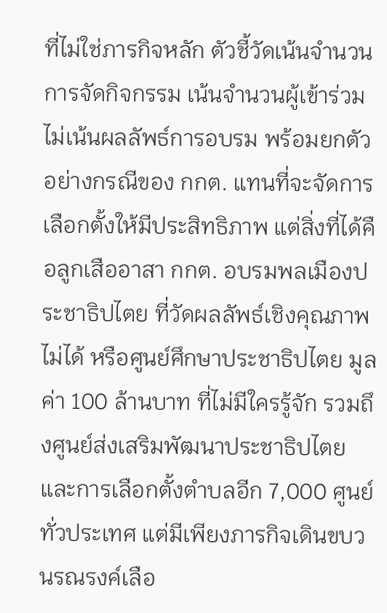ที่ไม่ใช่ภารกิจหลัก ตัวชี้วัดเน้นจำนวนการจัดกิจกรรม เน้นจำนวนผู้เข้าร่วม ไม่เน้นผลลัพธ์การอบรม พร้อมยกตัวอย่างกรณีของ กกต. แทนที่จะจัดการเลือกตั้งให้มีประสิทธิภาพ แต่สิ่งที่ได้คือลูกเสืออาสา กกต. อบรมพลเมืองประชาธิปไตย ที่วัดผลลัพธ์เชิงคุณภาพไม่ได้ หรือศูนย์ศึกษาประชาธิปไตย มูลค่า 100 ล้านบาท ที่ไม่มีใครรู้จัก รวมถึงศูนย์ส่งเสริมพัฒนาประชาธิปไตยและการเลือกตั้งตำบลอีก 7,000 ศูนย์ทั่วประเทศ แต่มีเพียงภารกิจเดินขบวนรณรงค์เลือ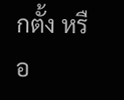กตั้ง หรือ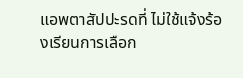แอพตาสัปปะรดที่ ไม่ใช้แจ้งร้องเรียนการเลือก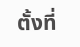ตั้งที่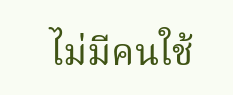ไม่มีคนใช้